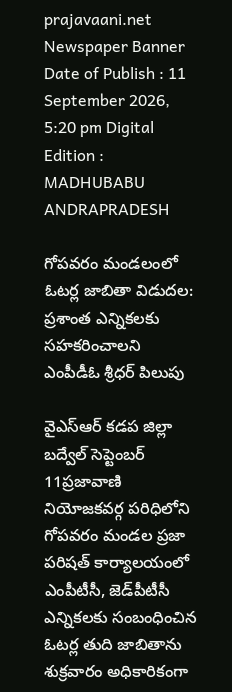prajavaani.net
Newspaper Banner
Date of Publish : 11 September 2026, 5:20 pm Digital Edition : MADHUBABU ANDRAPRADESH

గోపవరం మండలంలో ఓటర్ల జాబితా విడుదల: ప్రశాంత ఎన్నికలకు సహకరించాలని ఎంపీడీఓ శ్రీధర్ పిలుపు

వైఎస్ఆర్ కడప జిల్లా బద్వేల్ సెప్టెంబర్ 11ప్రజావాణి  నియోజకవర్గ పరిధిలోని గోపవరం మండల ప్రజా పరిషత్ కార్యాలయంలో ఎంపీటీసీ, జెడ్‌పీటీసీ ఎన్నికలకు సంబంధించిన ఓటర్ల తుది జాబితాను శుక్రవారం అధికారికంగా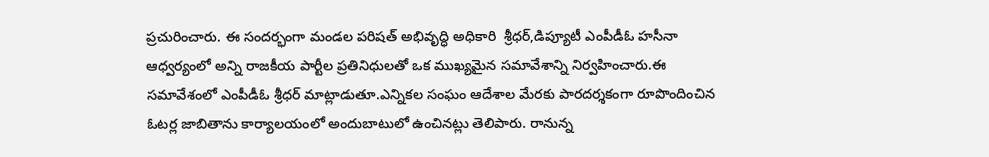ప్రచురించారు. ఈ సందర్భంగా మండల పరిషత్ అభివృద్ధి అధికారి  శ్రీధర్,డిప్యూటీ ఎంపీడీఓ హసీనా ఆధ్వర్యంలో అన్ని రాజకీయ పార్టీల ప్రతినిధులతో ఒక ముఖ్యమైన సమావేశాన్ని నిర్వహించారు.ఈ సమావేశంలో ఎంపీడీఓ శ్రీధర్ మాట్లాడుతూ.ఎన్నికల సంఘం ఆదేశాల మేరకు పారదర్శకంగా రూపొందించిన ఓటర్ల జాబితాను కార్యాలయంలో అందుబాటులో ఉంచినట్లు తెలిపారు. రానున్న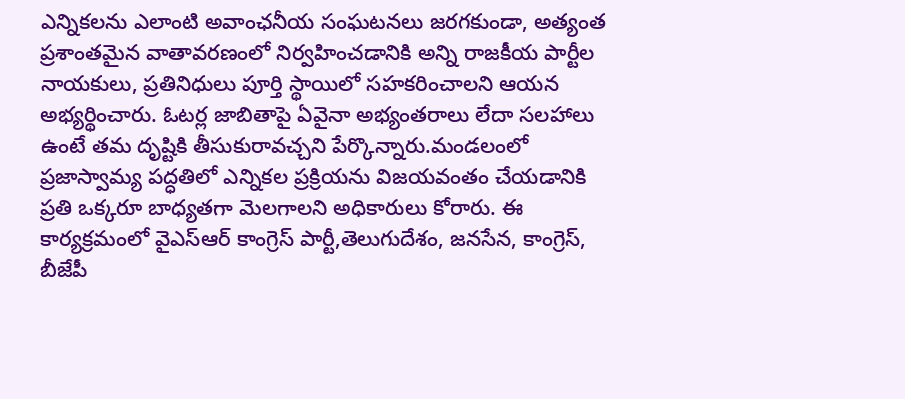ఎన్నికలను ఎలాంటి అవాంఛనీయ సంఘటనలు జరగకుండా, అత్యంత ప్రశాంతమైన వాతావరణంలో నిర్వహించడానికి అన్ని రాజకీయ పార్టీల నాయకులు, ప్రతినిధులు పూర్తి స్థాయిలో సహకరించాలని ఆయన అభ్యర్థించారు. ఓటర్ల జాబితాపై ఏవైనా అభ్యంతరాలు లేదా సలహాలు ఉంటే తమ దృష్టికి తీసుకురావచ్చని పేర్కొన్నారు.మండలంలో ప్రజాస్వామ్య పద్ధతిలో ఎన్నికల ప్రక్రియను విజయవంతం చేయడానికి ప్రతి ఒక్కరూ బాధ్యతగా మెలగాలని అధికారులు కోరారు. ఈ కార్యక్రమంలో వైఎస్ఆర్ కాంగ్రెస్ పార్టీ,తెలుగుదేశం, జనసేన, కాంగ్రెస్, బీజేపీ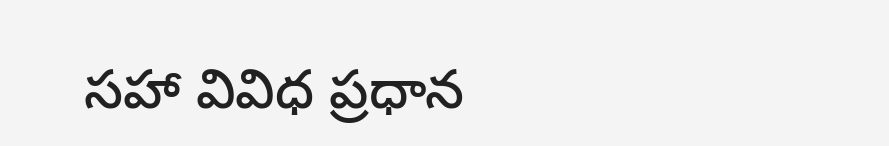సహా వివిధ ప్రధాన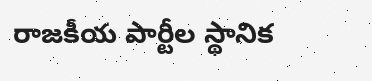రాజకీయ పార్టీల స్థానిక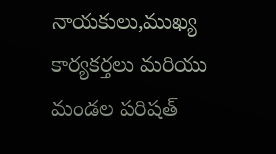నాయకులు,ముఖ్య కార్యకర్తలు మరియు మండల పరిషత్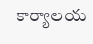కార్యాలయ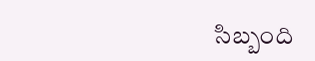సిబ్బంది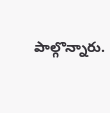పాల్గొన్నారు.